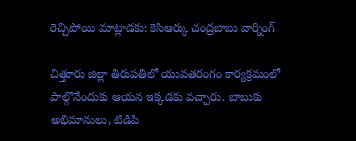రెచ్చిపోయి మాట్లాడకు: కెసిఆర్కు చంద్రబాబు వార్నింగ్

చిత్తూరు జిల్లా తిరుపతిలో యువతరంగం కార్యక్రమంలో పాల్గొనేందుకు ఆయన ఇక్కడకు వచ్చారు. బాబుకు అభిమానులు, టిడిపి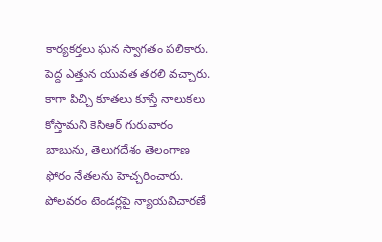కార్యకర్తలు ఘన స్వాగతం పలికారు. పెద్ద ఎత్తున యువత తరలి వచ్చారు. కాగా పిచ్చి కూతలు కూస్తే నాలుకలు కోస్తామని కెసిఆర్ గురువారం బాబును, తెలుగదేశం తెలంగాణ ఫోరం నేతలను హెచ్చరించారు. పోలవరం టెండర్లపై న్యాయవిచారణే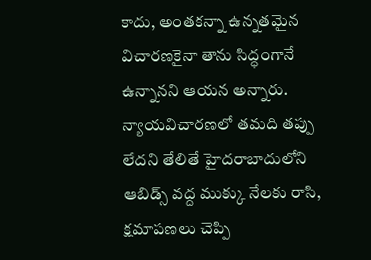కాదు, అంతకన్నా ఉన్నతమైన విచారణకైనా తాను సిద్ధంగానే ఉన్నానని ఆయన అన్నారు. న్యాయవిచారణలో తమది తప్పు లేదని తేలితే హైదరాబాదులోని ఆబిడ్స్ వద్ద ముక్కు నేలకు రాసి, క్షమాపణలు చెప్పి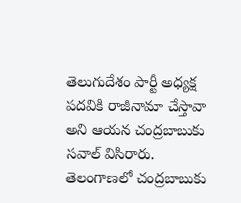తెలుగుదేశం పార్టీ అధ్యక్ష పదవికి రాజీనామా చేస్తావా అని ఆయన చంద్రబాబుకు సవాల్ విసిరారు. తెలంగాణలో చంద్రబాబుకు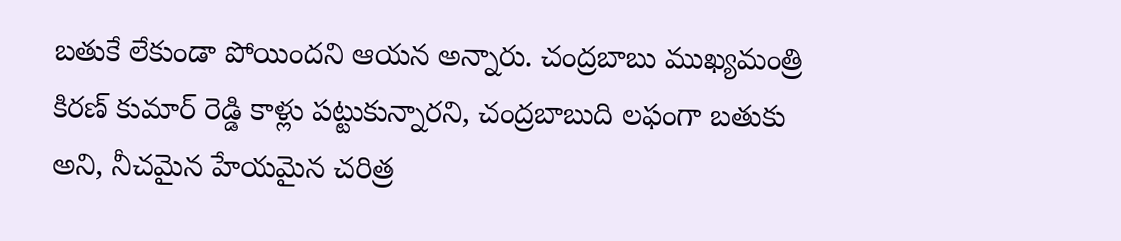బతుకే లేకుండా పోయిందని ఆయన అన్నారు. చంద్రబాబు ముఖ్యమంత్రి కిరణ్ కుమార్ రెడ్డి కాళ్లు పట్టుకున్నారని, చంద్రబాబుది లఫంగా బతుకు అని, నీచమైన హేయమైన చరిత్ర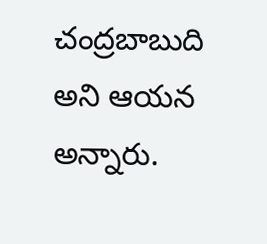చంద్రబాబుది అని ఆయన అన్నారు.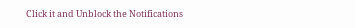Click it and Unblock the Notifications